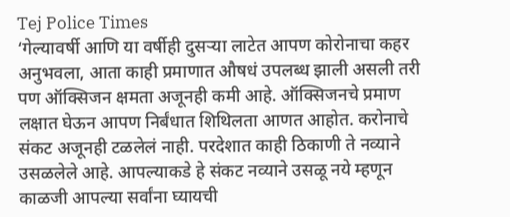Tej Police Times
‘गेल्यावर्षी आणि या वर्षीही दुसऱ्या लाटेत आपण कोरोनाचा कहर अनुभवला, आता काही प्रमाणात औषधं उपलब्ध झाली असली तरी पण ऑक्सिजन क्षमता अजूनही कमी आहे. ऑक्सिजनचे प्रमाण लक्षात घेऊन आपण निर्बंधात शिथिलता आणत आहोत. करोनाचे संकट अजूनही टळलेलं नाही. परदेशात काही ठिकाणी ते नव्याने उसळलेले आहे. आपल्याकडे हे संकट नव्याने उसळू नये म्हणून काळजी आपल्या सर्वांना घ्यायची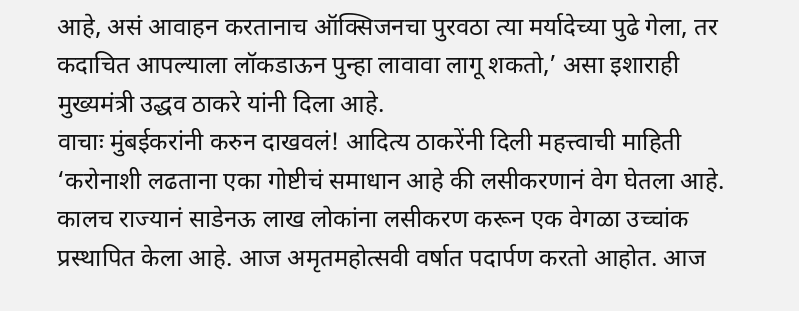आहे, असं आवाहन करतानाच ऑक्सिजनचा पुरवठा त्या मर्यादेच्या पुढे गेला, तर कदाचित आपल्याला लॉकडाऊन पुन्हा लावावा लागू शकतो,’ असा इशाराही मुख्यमंत्री उद्धव ठाकरे यांनी दिला आहे.
वाचाः मुंबईकरांनी करुन दाखवलं! आदित्य ठाकरेंनी दिली महत्त्वाची माहिती
‘करोनाशी लढताना एका गोष्टीचं समाधान आहे की लसीकरणानं वेग घेतला आहे. कालच राज्यानं साडेनऊ लाख लोकांना लसीकरण करून एक वेगळा उच्चांक प्रस्थापित केला आहे. आज अमृतमहोत्सवी वर्षात पदार्पण करतो आहोत. आज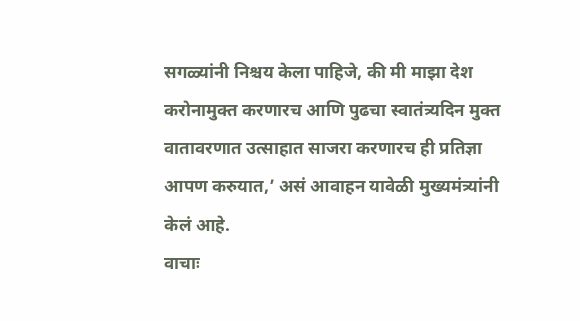सगळ्यांनी निश्चय केला पाहिजे, की मी माझा देश करोनामुक्त करणारच आणि पुढचा स्वातंत्र्यदिन मुक्त वातावरणात उत्साहात साजरा करणारच ही प्रतिज्ञा आपण करुयात,’ असं आवाहन यावेळी मुख्यमंत्र्यांनी केलं आहे.
वाचाः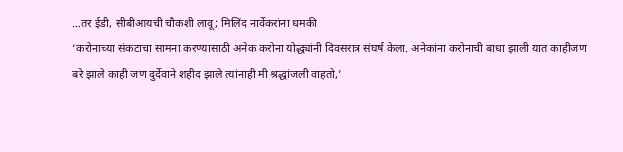…तर ईडी, सीबीआयची चौकशी लावू; मिलिंद नार्वेकरांना धमकी
‘करोनाच्या संकटाचा सामना करण्यासाठी अनेक करोना योद्ध्यांनी दिवसरात्र संघर्ष केला. अनेकांना करोनाची बाधा झाली यात काहीजण बरे झाले काही जण दुर्देवाने शहीद झाले त्यांनाही मी श्रद्धांजली वाहतो,’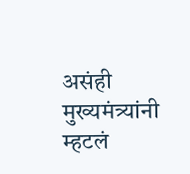असंही मुख्यमंत्र्यांनी म्हटलं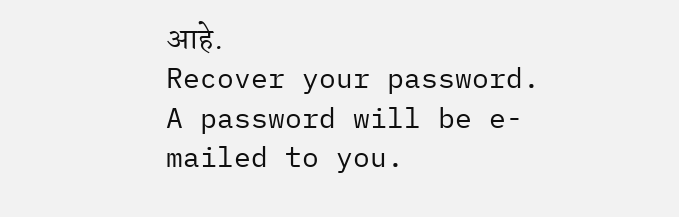आहे.
Recover your password.
A password will be e-mailed to you.